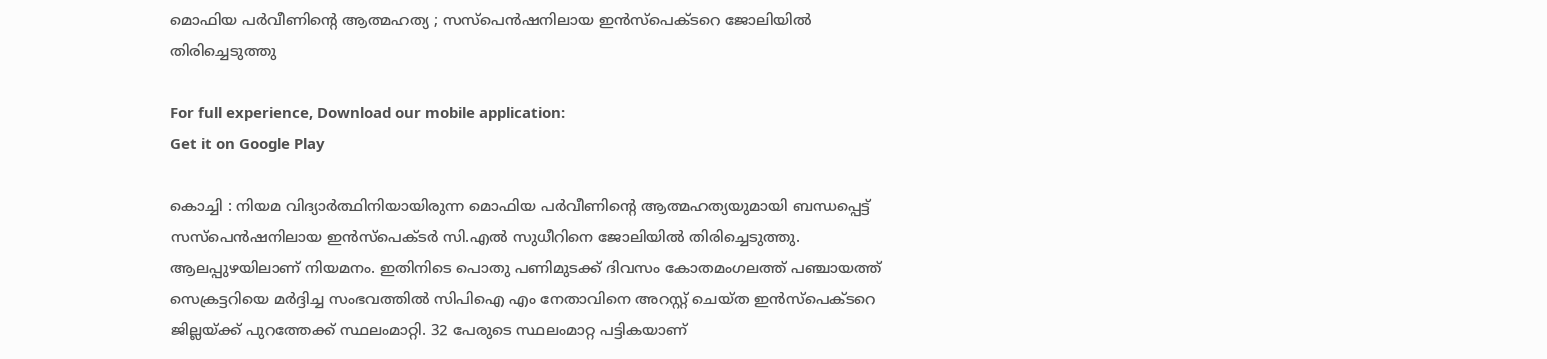മൊഫിയ പർവീണിന്റെ ആത്മഹത്യ ; സസ്പെൻഷനിലായ ഇൻസ്പെക്ടറെ ജോലിയിൽ തിരിച്ചെടുത്തു

For full experience, Download our mobile application:
Get it on Google Play

കൊച്ചി : നിയമ വിദ്യാർത്ഥിനിയായിരുന്ന മൊഫിയ പർവീണിന്റെ ആത്മഹത്യയുമായി ബന്ധപ്പെട്ട് സസ്പെൻഷനിലായ ഇൻസ്പെക്ടർ സി.എൽ സുധീറിനെ ജോലിയിൽ തിരിച്ചെടുത്തു. ആലപ്പുഴയിലാണ് നിയമനം. ഇതിനിടെ പൊതു പണിമുടക്ക് ദിവസം കോതമംഗലത്ത് പഞ്ചായത്ത് സെക്രട്ടറിയെ മർദ്ദിച്ച സംഭവത്തിൽ സിപിഐ എം നേതാവിനെ അറസ്റ്റ് ചെയ്ത ഇൻസ്പെക്ടറെ ജില്ലയ്ക്ക് പുറത്തേക്ക് സ്ഥലംമാറ്റി. 32 പേരുടെ സ്ഥലംമാറ്റ പട്ടികയാണ്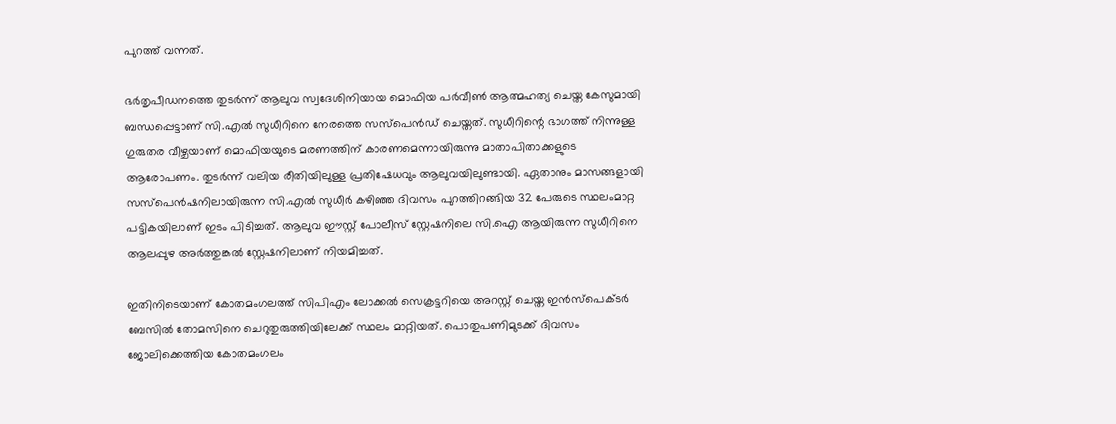പുറത്ത് വന്നത്.

ഭർതൃപീഡനത്തെ തുടർന്ന് ആലുവ സ്വദേശിനിയായ മൊഫിയ പർവീണ്‍ ആത്മഹത്യ ചെയ്ത കേസുമായി ബന്ധപ്പെട്ടാണ് സി.എൽ സുധീറിനെ നേരത്തെ സസ്പെൻഡ് ചെയ്തത്. സുധീറിന്റെ ഭാഗത്ത് നിന്നുള്ള ഗുരുതര വീഴ്ചയാണ് മൊഫിയയുടെ മരണത്തിന് കാരണമെന്നായിരുന്നു മാതാപിതാക്കളുടെ ആരോപണം. തുടർന്ന് വലിയ രീതിയിലുള്ള പ്രതിഷേധവും ആലുവയിലുണ്ടായി. ഏതാനും മാസങ്ങളായി സസ്പെൻഷനിലായിരുന്ന സി.എൽ സുധീ‍ർ കഴിഞ്ഞ ദിവസം പുറത്തിറങ്ങിയ 32 പേരുടെ സ്ഥലംമാറ്റ പട്ടികയിലാണ് ഇടം പിടിച്ചത്. ആലുവ ഈസ്റ്റ് പോലീസ് സ്റ്റേഷനിലെ സി.ഐ ആയിരുന്ന സുധീറിനെ ആലപ്പുഴ അർത്തുങ്കൽ സ്റ്റേഷനിലാണ് നിയമിച്ചത്.

ഇതിനിടെയാണ് കോതമംഗലത്ത് സിപിഎം ലോക്കൽ സെക്രട്ടറിയെ അറസ്റ്റ് ചെയ്ത ഇൻസ്പെക്ടർ ബേസിൽ തോമസിനെ ചെറുതുരുത്തിയിലേക്ക് സ്ഥലം മാറ്റിയത്. പൊതുപണിമുടക്ക് ദിവസം ജോലിക്കെത്തിയ കോതമംഗലം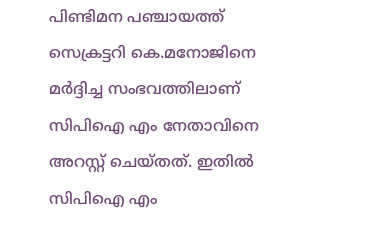പിണ്ടിമന പഞ്ചായത്ത് സെക്രട്ടറി കെ.മനോജിനെ മർദ്ദിച്ച സംഭവത്തിലാണ് സിപിഐ എം നേതാവിനെ അറസ്റ്റ് ചെയ്തത്. ഇതിൽ സിപിഐ എം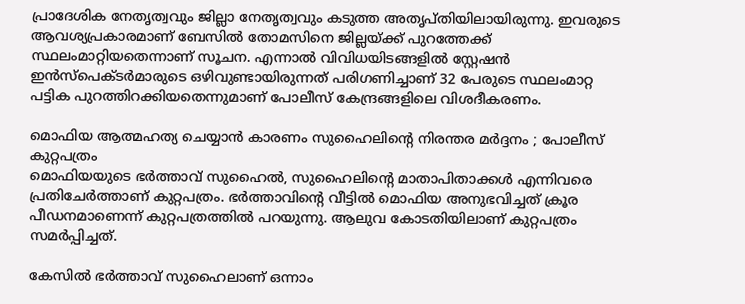പ്രാദേശിക നേതൃത്വവും ജില്ലാ നേതൃത്വവും കടുത്ത അതൃപ്തിയിലായിരുന്നു. ഇവരുടെ ആവശ്യപ്രകാരമാണ് ബേസിൽ തോമസിനെ ജില്ലയ്ക്ക് പുറത്തേക്ക് സ്ഥലംമാറ്റിയതെന്നാണ് സൂചന. എന്നാൽ വിവിധയിടങ്ങളിൽ സ്റ്റേഷൻ ഇൻസ്പെക്ടർമാരുടെ ഒഴിവുണ്ടായിരുന്നത് പരിഗണിച്ചാണ് 32 പേരുടെ സ്ഥലംമാറ്റ പട്ടിക പുറത്തിറക്കിയതെന്നുമാണ് പോലീസ് കേന്ദ്രങ്ങളിലെ വിശദീകരണം.

മൊഫിയ ആത്മഹത്യ ചെയ്യാൻ കാരണം സുഹൈലിന്റെ നിരന്തര മർദ്ദനം ; പോലീസ് കുറ്റപത്രം
മൊഫിയയുടെ ഭർത്താവ് സുഹൈൽ, സുഹൈലിന്റെ മാതാപിതാക്കൾ എന്നിവരെ പ്രതിചേർത്താണ് കുറ്റപത്രം. ഭർത്താവിന്റെ വീട്ടിൽ മൊഫിയ അനുഭവിച്ചത് ക്രൂര പീഡനമാണെന്ന് കുറ്റപത്രത്തിൽ പറയുന്നു. ആലുവ കോടതിയിലാണ് കുറ്റപത്രം സമർപ്പിച്ചത്.

കേസിൽ ഭർത്താവ് സുഹൈലാണ് ഒന്നാം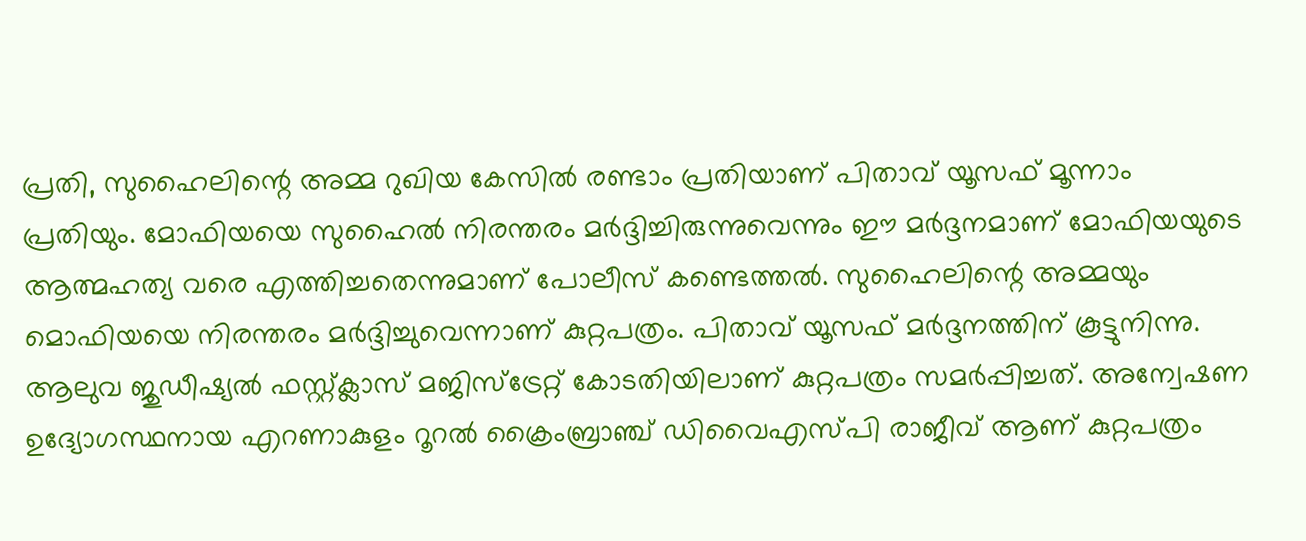പ്രതി, സുഹൈലിന്റെ അമ്മ റുഖിയ കേസിൽ രണ്ടാം പ്രതിയാണ് പിതാവ് യൂസഫ് മൂന്നാം പ്രതിയും. മോഫിയയെ സുഹൈൽ നിരന്തരം മർദ്ദിച്ചിരുന്നുവെന്നും ഈ മർദ്ദനമാണ് മോഫിയയുടെ ആത്മഹത്യ വരെ എത്തിച്ചതെന്നുമാണ് പോലീസ് കണ്ടെത്തൽ. സുഹൈലിന്റെ അമ്മയും മൊഫിയയെ നിരന്തരം മർദ്ദിച്ചുവെന്നാണ് കുറ്റപത്രം. പിതാവ് യൂസഫ് മർദ്ദനത്തിന് കൂട്ടുനിന്നു. ആലുവ ജുഡീഷ്യൽ ഫസ്റ്റ്ക്ലാസ് മജിസ്ട്രേറ്റ് കോടതിയിലാണ് കുറ്റപത്രം സമർപ്പിച്ചത്. അന്വേഷണ ഉദ്യോഗസ്ഥനായ എറണാകുളം റൂറൽ ക്രൈംബ്രാഞ്ച് ഡിവൈഎസ്പി രാജീവ് ആണ് കുറ്റപത്രം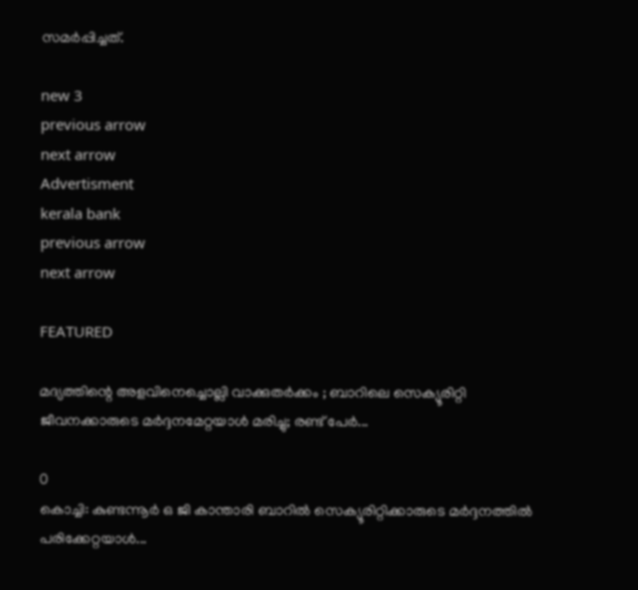സമർപ്പിച്ചത്.

new 3
previous arrow
next arrow
Advertisment
kerala bank
previous arrow
next arrow

FEATURED

മദ്യത്തിന്റെ അളവിനെച്ചൊല്ലി വാക്കുതർക്കം ; ബാറിലെ സെക്യൂരിറ്റി ജീവനക്കാരുടെ മർദ്ദനമേറ്റയാൾ മരിച്ചു; രണ്ട് പേർ...

0
കൊച്ചി: കുണ്ടന്നൂര്‍ ഒ ജി കാന്താരി ബാറില്‍ സെക്യൂരിറ്റിക്കാരുടെ മര്‍ദ്ദനത്തില്‍ പരിക്കേറ്റയാള്‍...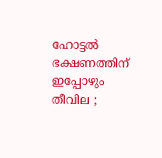ഹോട്ടൽ ഭക്ഷണത്തിന് ഇപ്പോഴും തീവില ;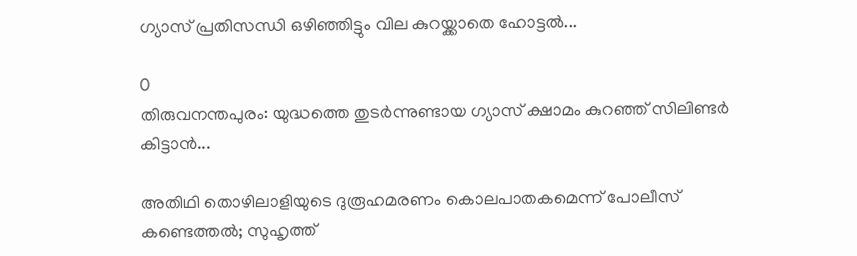ഗ്യാസ് പ്രതിസന്ധി ഒഴിഞ്ഞിട്ടും വില കുറയ്ക്കാതെ ഹോട്ടൽ...

0
തിരുവനന്തപുരം: യുദ്ധത്തെ തുടർന്നുണ്ടായ ഗ്യാസ് ക്ഷാമം കുറഞ്ഞ് സിലിണ്ടർ കിട്ടാൻ...

അതിഥി തൊഴിലാളിയുടെ ദുരൂഹമരണം കൊലപാതകമെന്ന് പോലീസ് കണ്ടെത്തൽ; സുഹൃത്ത്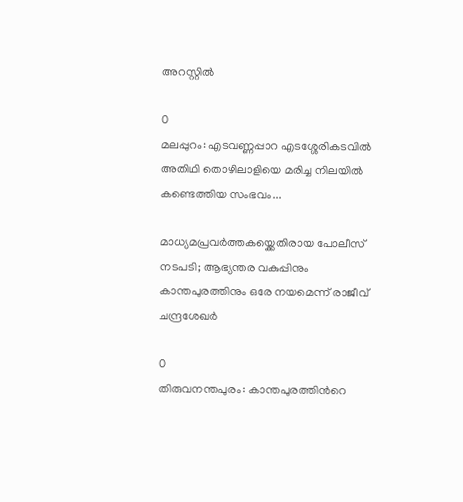അറസ്റ്റിൽ

0
മലപ്പുറം: എടവണ്ണപ്പാറ എടശ്ശേരികടവിൽ അതിഥി തൊഴിലാളിയെ മരിച്ച നിലയിൽ കണ്ടെത്തിയ സംഭവം...

മാധ്യമപ്രവർത്തകയ്ക്കെതിരായ പോലീസ് നടപടി; ആഭ്യന്തര വകുപ്പിനും കാന്തപുരത്തിനും ഒരേ നയമെന്ന് രാജീവ് ചന്ദ്രശേഖർ

0
തിരുവനന്തപുരം: കാന്തപുരത്തിന്‍റെ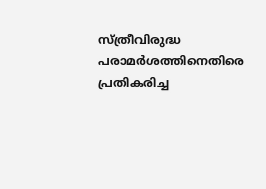സ്ത്രീവിരുദ്ധ പരാമർശത്തിനെതിരെ പ്രതികരിച്ച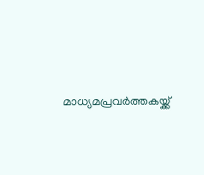മാധ്യമപ്രവർത്തകയ്ക്ക്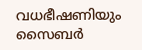വധഭീഷണിയും സൈബർ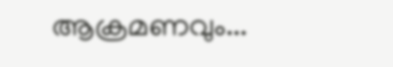ആക്രമണവും...